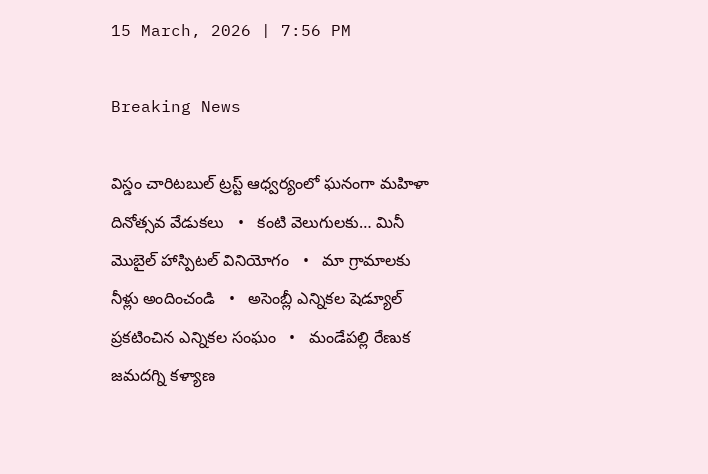15 March, 2026 | 7:56 PM

Breaking News

విస్డం చారిటబుల్ ట్రస్ట్ ఆధ్వర్యంలో ఘనంగా మహిళా దినోత్సవ వేడుకలు   •   కంటి వెలుగులకు… మినీ మొబైల్ హాస్పిటల్ వినియోగం   •   మా గ్రామాలకు నీళ్లు అందించండి   •   అసెంబ్లీ ఎన్నికల షెడ్యూల్ ప్రకటించిన ఎన్నికల సంఘం   •   మండేపల్లి రేణుక జమదగ్ని కళ్యాణ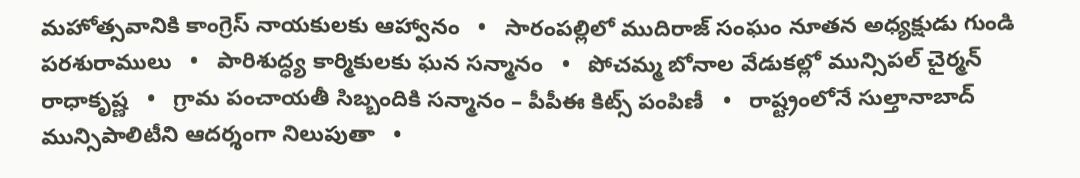మహోత్సవానికి కాంగ్రెస్ నాయకులకు ఆహ్వానం   •   సారంపల్లిలో ముదిరాజ్ సంఘం నూతన అధ్యక్షుడు గుండి పరశురాములు   •   పారిశుద్ధ్య కార్మికులకు ఘన సన్మానం   •   పోచమ్మ బోనాల వేడుకల్లో మున్సిపల్ చైర్మన్ రాధాకృష్ణ   •   గ్రామ పంచాయతీ సిబ్బందికి సన్మానం – పీపీఈ కిట్స్ పంపిణీ   •   రాష్ట్రంలోనే సుల్తానాబాద్ మున్సిపాలిటీని ఆదర్శంగా నిలుపుతా   •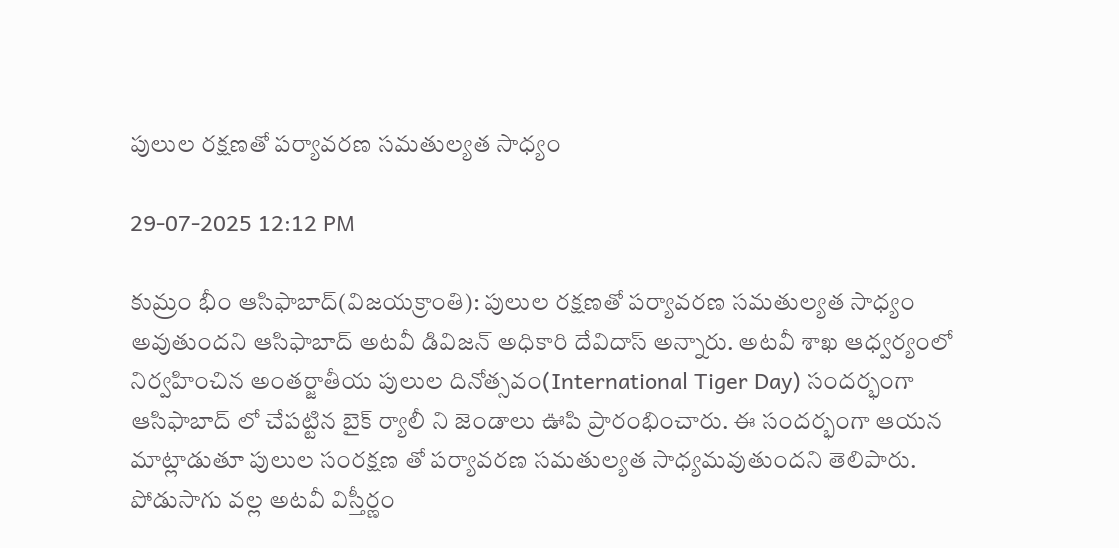పులుల రక్షణతో పర్యావరణ సమతుల్యత సాధ్యం

29-07-2025 12:12 PM

కుమ్రం భీం ఆసిఫాబాద్(విజయక్రాంతి): పులుల రక్షణతో పర్యావరణ సమతుల్యత సాధ్యం అవుతుందని ఆసిఫాబాద్ అటవీ డివిజన్ అధికారి దేవిదాస్ అన్నారు. అటవీ శాఖ ఆధ్వర్యంలో నిర్వహించిన అంతర్జాతీయ పులుల దినోత్సవం(International Tiger Day) సందర్భంగా ఆసిఫాబాద్ లో చేపట్టిన బైక్ ర్యాలీ ని జెండాలు ఊపి ప్రారంభించారు. ఈ సందర్భంగా ఆయన  మాట్లాడుతూ పులుల సంరక్షణ తో పర్యావరణ సమతుల్యత సాధ్యమవుతుందని తెలిపారు. పోడుసాగు వల్ల అటవీ విస్తీర్ణం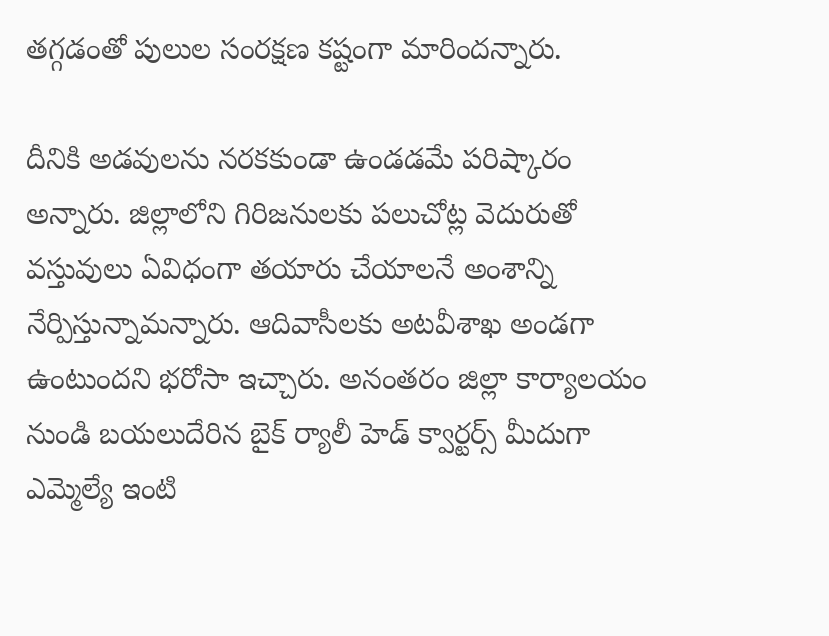తగ్గడంతో పులుల సంరక్షణ కష్టంగా మారిందన్నారు.

దీనికి అడవులను నరకకుండా ఉండడమే పరిష్కారం అన్నారు. జిల్లాలోని గిరిజనులకు పలుచోట్ల వెదురుతో వస్తువులు ఏవిధంగా తయారు చేయాలనే అంశాన్ని నేర్పిస్తున్నామన్నారు. ఆదివాసీలకు అటవీశాఖ అండగా ఉంటుందని భరోసా ఇచ్చారు. అనంతరం జిల్లా కార్యాలయం నుండి బయలుదేరిన బైక్ ర్యాలీ హెడ్ క్వార్టర్స్ మీదుగా ఎమ్మెల్యే ఇంటి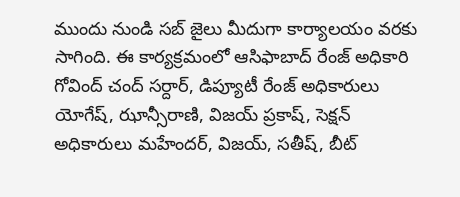ముందు నుండి సబ్ జైలు మీదుగా కార్యాలయం వరకు సాగింది. ఈ కార్యక్రమంలో ఆసిఫాబాద్ రేంజ్ అధికారి గోవింద్ చంద్ సర్దార్, డిప్యూటీ రేంజ్ అధికారులు యోగేష్, ఝాన్సీరాణి, విజయ్ ప్రకాష్, సెక్షన్ అధికారులు మహేందర్, విజయ్, సతీష్, బీట్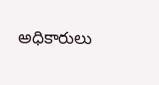అధికారులు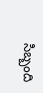సిబ్బంది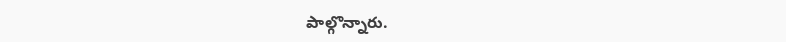పాల్గొన్నారు.